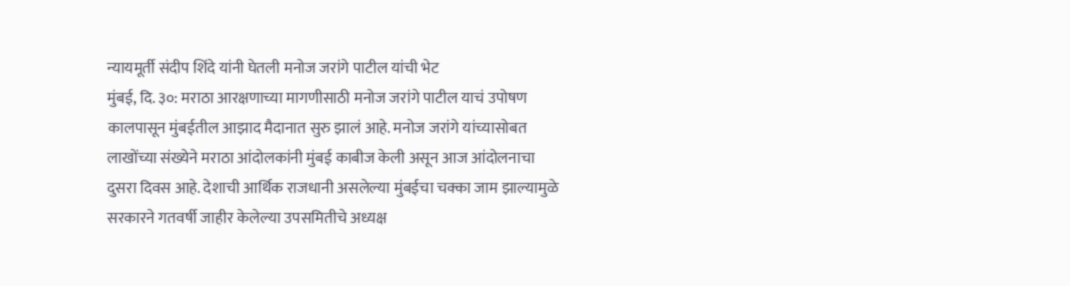न्यायमूर्ती संदीप शिंदे यांनी घेतली मनोज जरांगे पाटील यांची भेट
मुंबई, दि. ३०: मराठा आरक्षणाच्या मागणीसाठी मनोज जरांगे पाटील याचं उपोषण कालपासून मुंबईतील आझाद मैदानात सुरु झालं आहे. मनोज जरांगे यांच्यासोबत लाखोंच्या संख्येने मराठा आंदोलकांनी मुंबई काबीज केली असून आज आंदोलनाचा दुसरा दिवस आहे. देशाची आर्थिक राजधानी असलेल्या मुंबईचा चक्का जाम झाल्यामुळे सरकारने गतवर्षी जाहीर केलेल्या उपसमितीचे अध्यक्ष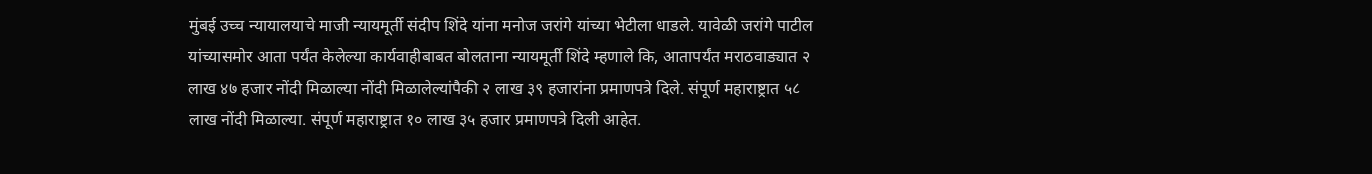मुंबई उच्च न्यायालयाचे माजी न्यायमूर्ती संदीप शिंदे यांना मनोज जरांगे यांच्या भेटीला धाडले. यावेळी जरांगे पाटील यांच्यासमोर आता पर्यंत केलेल्या कार्यवाहीबाबत बोलताना न्यायमूर्ती शिंदे म्हणाले कि, आतापर्यंत मराठवाड्यात २ लाख ४७ हजार नोंदी मिळाल्या नोंदी मिळालेल्यांपैकी २ लाख ३९ हजारांना प्रमाणपत्रे दिले. संपूर्ण महाराष्ट्रात ५८ लाख नोंदी मिळाल्या. संपूर्ण महाराष्ट्रात १० लाख ३५ हजार प्रमाणपत्रे दिली आहेत.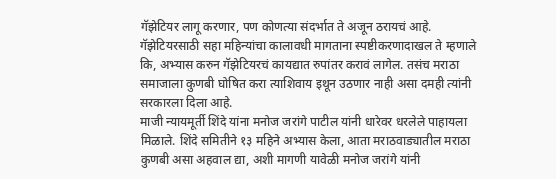गॅझेटियर लागू करणार, पण कोणत्या संदर्भात ते अजून ठरायचं आहे. गॅझेटियरसाठी सहा महिन्यांचा कालावधी मागताना स्पष्टीकरणादाखल ते म्हणाले कि, अभ्यास करुन गॅझेटियरचं कायद्यात रुपांतर करावं लागेल. तसंच मराठा समाजाला कुणबी घोषित करा त्याशिवाय इथून उठणार नाही असा दमही त्यांनी सरकारला दिला आहे.
माजी न्यायमूर्ती शिंदे यांना मनोज जरांगे पाटील यांनी धारेवर धरलेले पाहायला मिळाले. शिंदे समितीने १३ महिने अभ्यास केला, आता मराठवाड्यातील मराठा कुणबी असा अहवाल द्या, अशी मागणी यावेळी मनोज जरांगे यांनी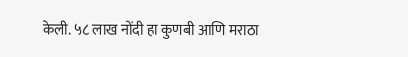केली. ५८ लाख नोंदी हा कुणबी आणि मराठा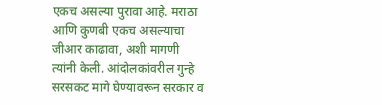एकच असल्या पुरावा आहे. मराठा आणि कुणबी एकच असल्याचा जीआर काढावा, अशी मागणी त्यांनी केली. आंदोलकांवरील गुन्हे सरसकट मागे घेण्यावरून सरकार व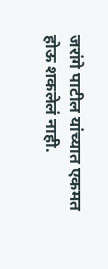जरांगे पाटील यांच्यात एकमत होऊ शकलेलं नाही.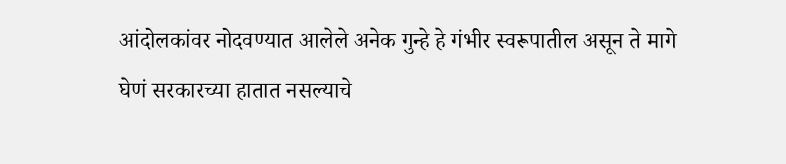आंदोलकांवर नोदवण्यात आलेले अनेक गुन्हे हे गंभीर स्वरूपातील असून ते मागे घेणं सरकारच्या हातात नसल्याचे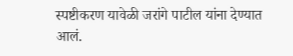स्पष्टीकरण यावेळी जरांगे पाटील यांना देण्यात आलं.